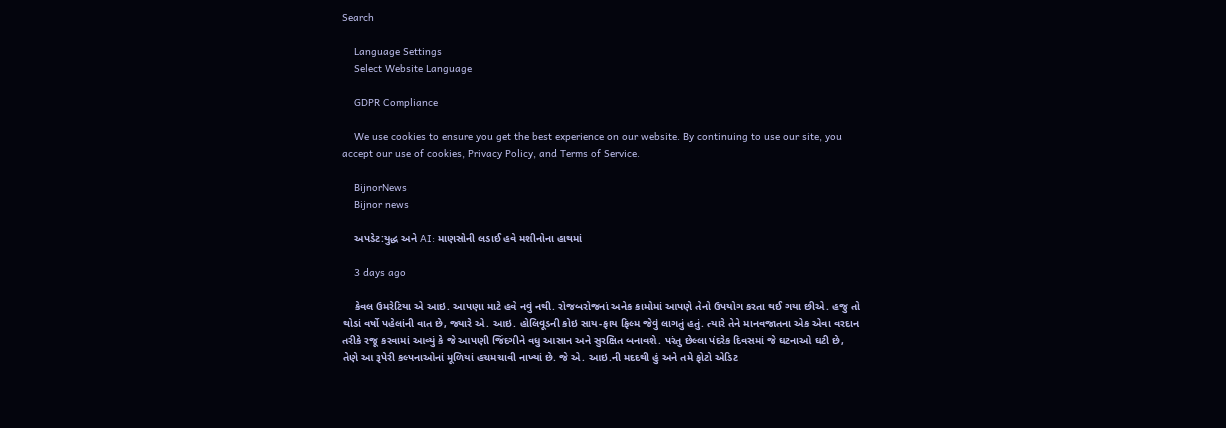Search

    Language Settings
    Select Website Language

    GDPR Compliance

    We use cookies to ensure you get the best experience on our website. By continuing to use our site, you accept our use of cookies, Privacy Policy, and Terms of Service.

    BijnorNews
    Bijnor news

    અપડેટ:યુદ્ધ અને AI: માણસોની લડાઈ હવે મશીનોના હાથમાં

    3 days ago

    કેવલ ઉમરેટિયા એ આઇ. આપણા માટે હવે નવું નથી. રોજબરોજનાં અનેક કામોમાં આપણે તેનો ઉપયોગ કરતા થઈ ગયા છીએ. હજુ તો થોડાં વર્ષો પહેલાંની વાત છે, જ્યારે એ. આઇ. હોલિવૂડની કોઇ સાય-ફાય ફિલ્મ જેવું લાગતું હતું. ત્યારે તેને માનવજાતના એક એવા વરદાન તરીકે રજૂ કરવામાં આવ્યું કે જે આપણી જિંદગીને વધુ આસાન અને સુરક્ષિત બનાવશે. પરંતુ છેલ્લા પંદરેક દિવસમાં જે ઘટનાઓ ઘટી છે, તેણે આ રૂપેરી કલ્પનાઓનાં મૂળિયાં હચમચાવી નાખ્યાં છે. જે એ. આઇ.ની મદદથી હું અને તમે ફોટો એડિટ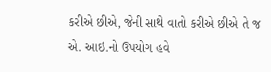કરીએ છીએ, જેની સાથે વાતો કરીએ છીએ તે જ એ. આઇ.નો ઉપયોગ હવે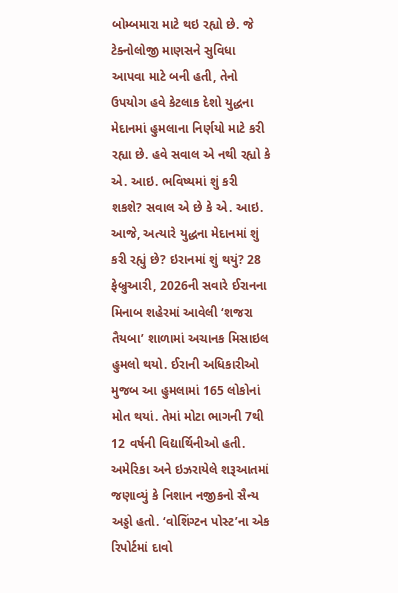બોમ્બમારા માટે થઇ રહ્યો છે. જે ટેક્નોલોજી માણસને સુવિધા આપવા માટે બની હતી, તેનો ઉપયોગ હવે કેટલાક દેશો યુદ્ધના મેદાનમાં હુમલાના નિર્ણયો માટે કરી રહ્યા છે. હવે સવાલ એ નથી રહ્યો કે એ. આઇ. ભવિષ્યમાં શું કરી શકશે? સવાલ એ છે કે એ. આઇ. આજે, અત્યારે યુદ્ધના મેદાનમાં શું કરી રહ્યું છે? ઇરાનમાં શું થયું? 28 ફેબ્રુઆરી, 2026ની સવારે ઈરાનના મિનાબ શહેરમાં આવેલી ‘શજરા તૈયબા’ શાળામાં અચાનક મિસાઇલ હુમલો થયો. ઈરાની અધિકારીઓ મુજબ આ હુમલામાં 165 લોકોનાં મોત થયાં. તેમાં મોટા ભાગની 7થી 12 વર્ષની વિદ્યાર્થિનીઓ હતી. અમેરિકા અને ઇઝરાયેલે શરૂઆતમાં જણાવ્યું કે નિશાન નજીકનો સૈન્ય અડ્ડો હતો. ‘વોશિંગ્ટન પોસ્ટ’ના એક રિપોર્ટમાં દાવો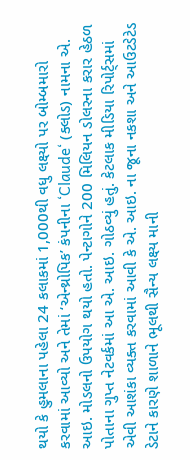થયો કે હુમલાના પહેલા 24 કલાકમાં 1,000થી વધુ લક્ષ્યો પર બોમ્બમારો કરવામાં આવ્યો અને તેમાં ‘એન્થ્રોપિક’ કંપનીના ‘Claude‘ (ક્લોડ) નામના એ. આઇ. મોડલનો ઉપયોગ થયો હતો. પેન્ટાગોને 200 મિલિયન ડોલરના કરાર હેઠળ પોતાના ગુપ્ત નેટવર્કમાં આ એ. આઇ. ગોઠવ્યું હતું. કેટલાક મીડિયા રિપોર્ટ્સમાં એવી આશંકા વ્યક્ત કરવામાં આવી કે એ. આઇ. ના જૂના નકશા અને આઉટડેટેડ ડેટાને કારણે શાળાને ભૂલથી સૈન્ય લક્ષ્ય માની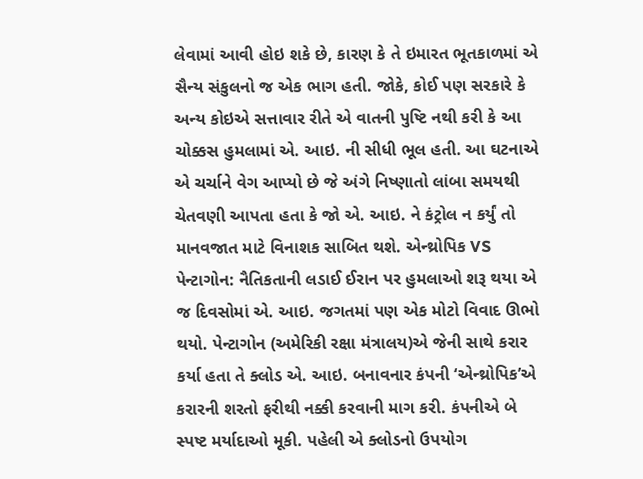લેવામાં આવી હોઇ શકે છે, કારણ કે તે ઇમારત ભૂતકાળમાં એ સૈન્ય સંકુલનો જ એક ભાગ હતી. જોકે, કોઈ પણ સરકારે કે અન્ય કોઇએ સત્તાવાર રીતે એ વાતની પુષ્ટિ નથી કરી કે આ ચોક્કસ હુમલામાં એ. આઇ. ની સીધી ભૂલ હતી. આ ઘટનાએ એ ચર્ચાને વેગ આપ્યો છે જે અંગે નિષ્ણાતો લાંબા સમયથી ચેતવણી આપતા હતા કે જો એ. આઇ. ને કંટ્રોલ ન કર્યું તો માનવજાત માટે વિનાશક સાબિત થશે. એન્થ્રોપિક VS પેન્ટાગોન: નૈતિકતાની લડાઈ ઈરાન પર હુમલાઓ શરૂ થયા એ જ દિવસોમાં એ. આઇ. જગતમાં પણ એક મોટો વિવાદ ઊભો થયો. પેન્ટાગોન (અમેરિકી રક્ષા મંત્રાલય)એ જેની સાથે કરાર કર્યા હતા તે ક્લોડ એ. આઇ. બનાવનાર કંપની ‘એન્થ્રોપિક’એ કરારની શરતો ફરીથી નક્કી કરવાની માગ કરી. કંપનીએ બે સ્પષ્ટ મર્યાદાઓ મૂકી. પહેલી એ ક્લોડનો ઉપયોગ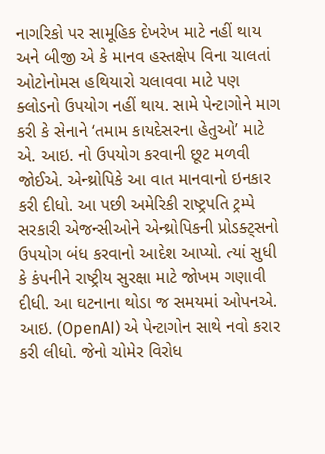નાગરિકો પર સામૂહિક દેખરેખ માટે નહીં થાય અને બીજી એ કે માનવ હસ્તક્ષેપ વિના ચાલતાં ઓટોનોમસ હથિયારો ચલાવવા માટે પણ ક્લોડનો ઉપયોગ નહીં થાય. સામે પેન્ટાગોને માગ કરી કે સેનાને ‘તમામ કાયદેસરના હેતુઓ’ માટે એ. આઇ. નો ઉપયોગ કરવાની છૂટ મળવી જોઈએ. એન્થ્રોપિકે આ વાત માનવાનો ઇનકાર કરી દીધો. આ પછી અમેરિકી રાષ્ટ્રપતિ ટ્રમ્પે સરકારી એજન્સીઓને એન્થ્રોપિકની પ્રોડક્ટ્સનો ઉપયોગ બંધ કરવાનો આદેશ આપ્યો. ત્યાં સુધી કે કંપનીને રાષ્ટ્રીય સુરક્ષા માટે જોખમ ગણાવી દીધી. આ ઘટનાના થોડા જ સમયમાં ઓપનએ. આઇ. (OpenAI) એ પેન્ટાગોન સાથે નવો કરાર કરી લીધો. જેનો ચોમેર વિરોધ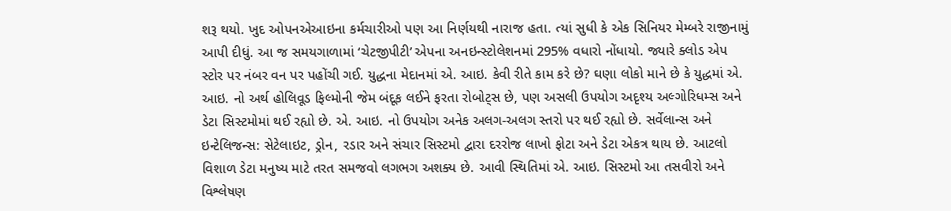શરૂ થયો. ખુદ ઓપનએઆઇના કર્મચારીઓ પણ આ નિર્ણયથી નારાજ હતા. ત્યાં સુધી કે એક સિનિયર મેમ્બરે રાજીનામું આપી દીધું. આ જ સમયગાળામાં ‘ચેટજીપીટી’ એપના અનઇન્સ્ટોલેશનમાં 295% વધારો નોંધાયો. જ્યારે ક્લોડ એપ સ્ટોર પર નંબર વન પર પહોંચી ગઈ. યુદ્ધના મેદાનમાં એ. આઇ. કેવી રીતે કામ કરે છે? ઘણા લોકો માને છે કે યુદ્ધમાં એ. આઇ. નો અર્થ હોલિવૂડ ફિલ્મોની જેમ બંદૂક લઈને ફરતા રોબોટ્સ છે, પણ અસલી ઉપયોગ અદૃશ્ય અલ્ગોરિધમ્સ અને ડેટા સિસ્ટમોમાં થઈ રહ્યો છે. એ. આઇ. નો ઉપયોગ અનેક અલગ-અલગ સ્તરો પર થઈ રહ્યો છે. સર્વેલાન્સ અને ઇન્ટેલિજન્સ: સેટેલાઇટ, ડ્રોન, રડાર અને સંચાર સિસ્ટમો દ્વારા દરરોજ લાખો ફોટા અને ડેટા એકત્ર થાય છે. આટલો વિશાળ ડેટા મનુષ્ય માટે તરત સમજવો લગભગ અશક્ય છે. આવી સ્થિતિમાં એ. આઇ. સિસ્ટમો આ તસવીરો અને વિશ્લેષણ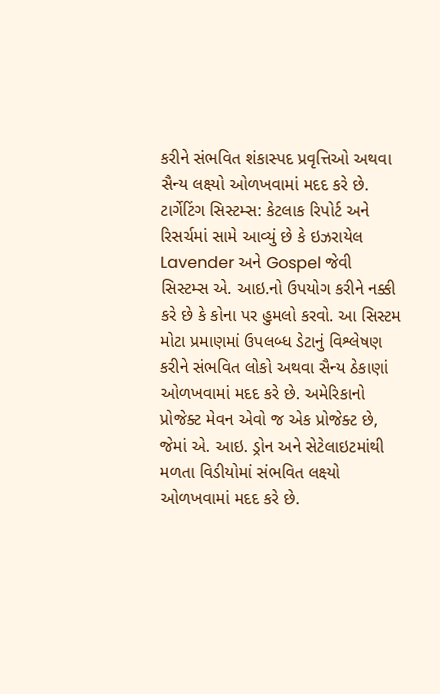કરીને સંભવિત શંકાસ્પદ પ્રવૃત્તિઓ અથવા સૈન્ય લક્ષ્યો ઓળખવામાં મદદ કરે છે. ટાર્ગેટિંગ સિસ્ટમ્સ: કેટલાક રિપોર્ટ અને રિસર્ચમાં સામે આવ્યું છે કે ઇઝરાયેલ Lavender અને Gospel જેવી સિસ્ટમ્સ એ. આઇ.નો ઉપયોગ કરીને નક્કી કરે છે કે કોના પર હુમલો કરવો. આ સિસ્ટમ મોટા પ્રમાણમાં ઉપલબ્ધ ડેટાનું વિશ્લેષણ કરીને સંભવિત લોકો અથવા સૈન્ય ઠેકાણાં ઓળખવામાં મદદ કરે છે. અમેરિકાનો પ્રોજેક્ટ મેવન એવો જ એક પ્રોજેક્ટ છે, જેમાં એ. આઇ. ડ્રોન અને સેટેલાઇટમાંથી મળતા વિડીયોમાં સંભવિત લક્ષ્યો ઓળખવામાં મદદ કરે છે.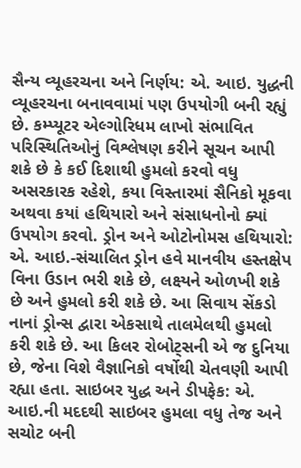સૈન્ય વ્યૂહરચના અને નિર્ણય: એ. આઇ. યુદ્ધની વ્યૂહરચના બનાવવામાં પણ ઉપયોગી બની રહ્યું છે. કમ્પ્યૂટર એલ્ગોરિધમ લાખો સંભાવિત પરિસ્થિતિઓનું વિશ્લેષણ કરીને સૂચન આપી શકે છે કે કઈ દિશાથી હુમલો કરવો વધુ અસરકારક રહેશે, કયા વિસ્તારમાં સૈનિકો મૂકવા અથવા કયાં હથિયારો અને સંસાધનોનો ક્યાં ઉપયોગ કરવો. ડ્રોન અને ઓટોનોમસ હથિયારો: એ. આઇ.-સંચાલિત ડ્રોન હવે માનવીય હસ્તક્ષેપ વિના ઉડાન ભરી શકે છે, લક્ષ્યને ઓળખી શકે છે અને હુમલો કરી શકે છે. આ સિવાય સેંકડો નાનાં ડ્રોન્સ દ્વારા એકસાથે તાલમેલથી હુમલો કરી શકે છે. આ કિલર રોબોટ્સની એ જ દુનિયા છે, જેના વિશે વૈજ્ઞાનિકો વર્ષોથી ચેતવણી આપી રહ્યા હતા. સાઇબર યુદ્ધ અને ડીપફેક: એ. આઇ.ની મદદથી સાઇબર હુમલા વધુ તેજ અને સચોટ બની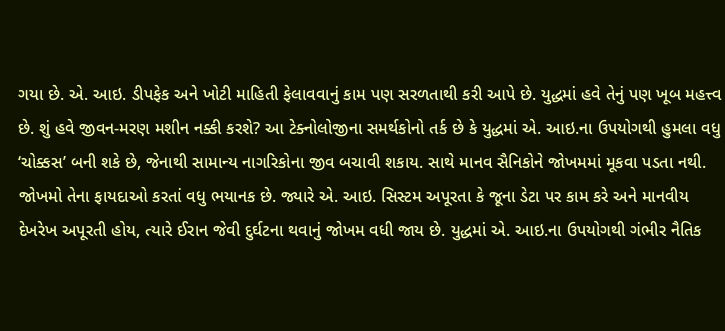ગયા છે. એ. આઇ. ડીપફેક અને ખોટી માહિતી ફેલાવવાનું કામ પણ સરળતાથી કરી આપે છે. યુદ્ધમાં હવે તેનું પણ ખૂબ મહત્ત્વ છે. શું હવે જીવન-મરણ મશીન નક્કી કરશે? આ ટેક્નોલોજીના સમર્થકોનો તર્ક છે કે યુદ્ધમાં એ. આઇ.ના ઉપયોગથી હુમલા વધુ ‘ચોક્કસ’ બની શકે છે, જેનાથી સામાન્ય નાગરિકોના જીવ બચાવી શકાય. સાથે માનવ સૈનિકોને જોખમમાં મૂકવા પડતા નથી. જોખમો તેના ફાયદાઓ કરતાં વધુ ભયાનક છે. જ્યારે એ. આઇ. સિસ્ટમ અપૂરતા કે જૂના ડેટા પર કામ કરે અને માનવીય દેખરેખ અપૂરતી હોય, ત્યારે ઈરાન જેવી દુર્ઘટના થવાનું જોખમ વધી જાય છે. યુદ્ધમાં એ. આઇ.ના ઉપયોગથી ગંભીર નૈતિક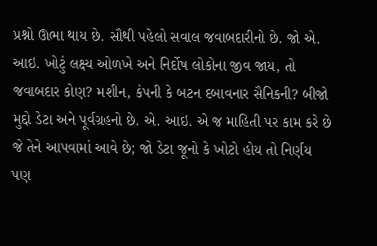પ્રશ્નો ઊભા થાય છે. સૌથી પહેલો સવાલ જવાબદારીનો છે. જો એ. આઇ. ખોટું લક્ષ્ય ઓળખે અને નિર્દોષ લોકોના જીવ જાય, તો જવાબદાર કોણ? મશીન, કંપની કે બટન દબાવનાર સૈનિકની? બીજો મુદ્દો ડેટા અને પૂર્વગ્રહનો છે. એ. આઇ. એ જ માહિતી પર કામ કરે છે જે તેને આપવામાં આવે છે; જો ડેટા જૂનો કે ખોટો હોય તો નિર્ણય પણ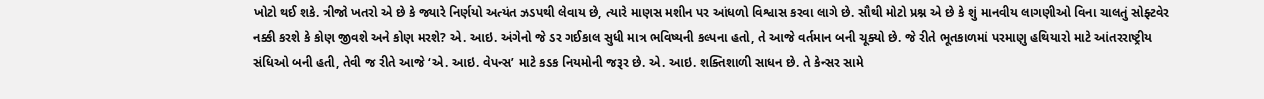ખોટો થઈ શકે. ત્રીજો ખતરો એ છે કે જ્યારે નિર્ણયો અત્યંત ઝડપથી લેવાય છે, ત્યારે માણસ મશીન પર આંધળો વિશ્વાસ કરવા લાગે છે. સૌથી મોટો પ્રશ્ન એ છે કે શું માનવીય લાગણીઓ વિના ચાલતું સોફ્ટવેર નક્કી કરશે કે કોણ જીવશે અને કોણ મરશે? એ. આઇ. અંગેનો જે ડર ગઈકાલ સુધી માત્ર ભવિષ્યની કલ્પના હતો, તે આજે વર્તમાન બની ચૂક્યો છે. જે રીતે ભૂતકાળમાં પરમાણુ હથિયારો માટે આંતરરાષ્ટ્રીય સંધિઓ બની હતી, તેવી જ રીતે આજે ‘એ. આઇ. વેપન્સ’ માટે કડક નિયમોની જરૂર છે. એ. આઇ. શક્તિશાળી સાધન છે. તે કેન્સર સામે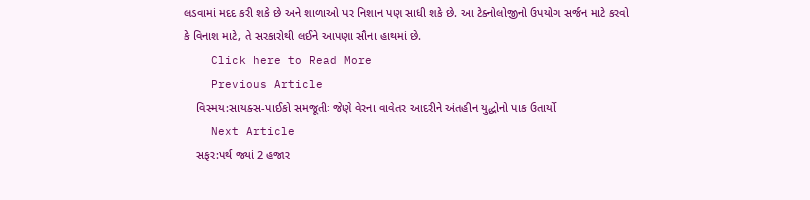લડવામાં મદદ કરી શકે છે અને શાળાઓ પર નિશાન પણ સાધી શકે છે. આ ટેક્નોલોજીનો ઉપયોગ સર્જન માટે કરવો કે વિનાશ માટે, તે સરકારોથી લઈને આપણા સૌના હાથમાં છે.
    Click here to Read More
    Previous Article
    વિસ્મય:સાયક્સ-પાઈકો સમજૂતીઃ જેણે વેરના વાવેતર આદરીને અંતહીન યુદ્ધોનો પાક ઉતાર્યો
    Next Article
    સફર:પર્થ જ્યાં 2 હજાર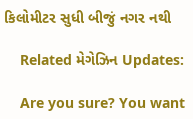કિલોમીટર સુધી બીજું નગર નથી

    Related મેગેઝિન Updates:

    Are you sure? You want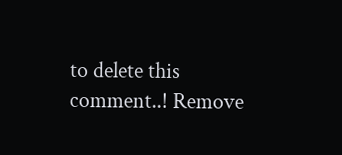to delete this comment..! Remove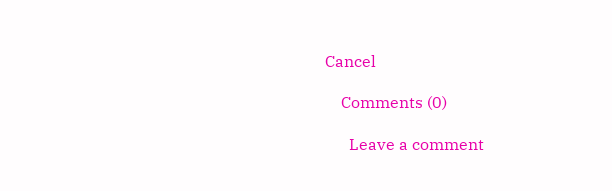Cancel

    Comments (0)

      Leave a comment